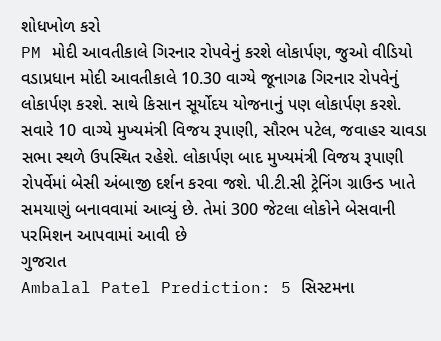શોધખોળ કરો
PM મોદી આવતીકાલે ગિરનાર રોપવેનું કરશે લોકાર્પણ, જુઓ વીડિયો
વડાપ્રધાન મોદી આવતીકાલે 10.30 વાગ્યે જૂનાગઢ ગિરનાર રોપવેનું લોકાર્પણ કરશે. સાથે કિસાન સૂર્યોદય યોજનાનું પણ લોકાર્પણ કરશે. સવારે 10 વાગ્યે મુખ્યમંત્રી વિજય રૂપાણી, સૌરભ પટેલ, જવાહર ચાવડા સભા સ્થળે ઉપસ્થિત રહેશે. લોકાર્પણ બાદ મુખ્યમંત્રી વિજય રૂપાણી રોપર્વેમાં બેસી અંબાજી દર્શન કરવા જશે. પી.ટી.સી ટ્રેનિંગ ગ્રાઉન્ડ ખાતે સમયાણું બનાવવામાં આવ્યું છે. તેમાં 300 જેટલા લોકોને બેસવાની પરમિશન આપવામાં આવી છે
ગુજરાત
Ambalal Patel Prediction: 5 સિસ્ટમના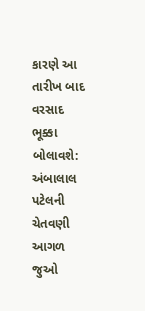કારણે આ તારીખ બાદ વરસાદ ભૂક્કા બોલાવશે: અંબાલાલ પટેલની ચેતવણી
આગળ જુઓ